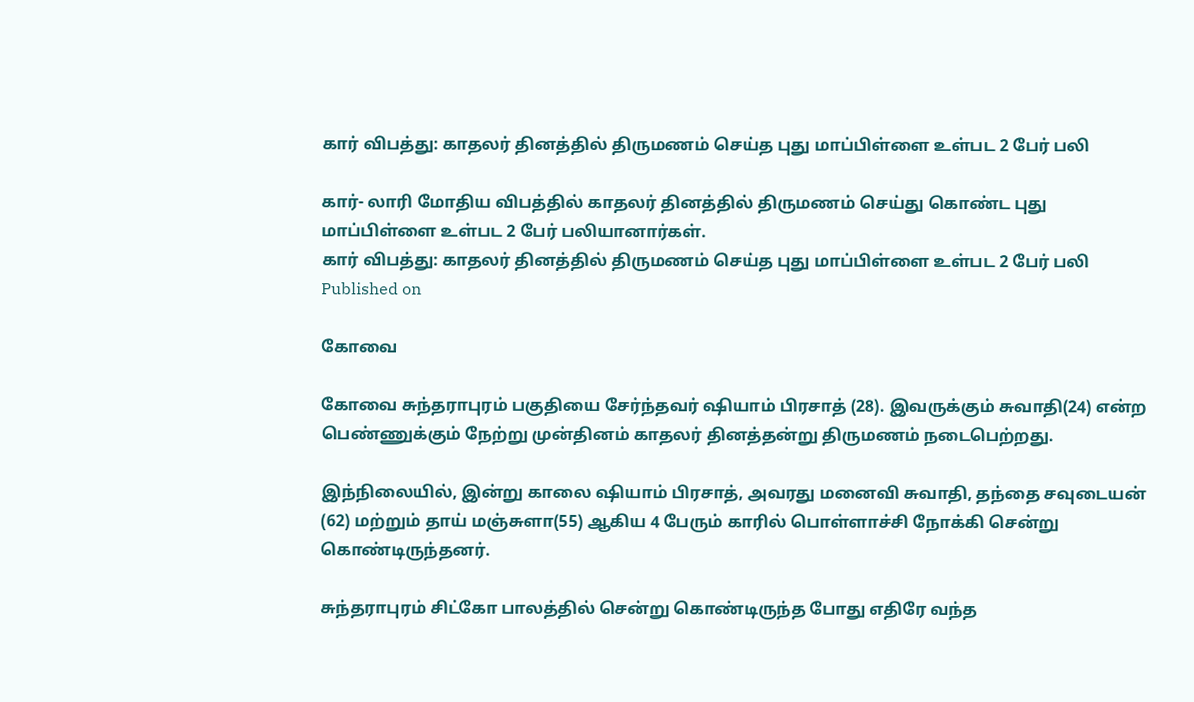கார் விபத்து: காதலர் தினத்தில் திருமணம் செய்த புது மாப்பிள்ளை உள்பட 2 பேர் பலி

கார்- லாரி மோதிய விபத்தில் காதலர் தினத்தில் திருமணம் செய்து கொண்ட புது மாப்பிள்ளை உள்பட 2 பேர் பலியானார்கள்.
கார் விபத்து: காதலர் தினத்தில் திருமணம் செய்த புது மாப்பிள்ளை உள்பட 2 பேர் பலி
Published on

கோவை

கோவை சுந்தராபுரம் பகுதியை சேர்ந்தவர் ஷியாம் பிரசாத் (28). இவருக்கும் சுவாதி(24) என்ற பெண்ணுக்கும் நேற்று முன்தினம் காதலர் தினத்தன்று திருமணம் நடைபெற்றது.

இந்நிலையில், இன்று காலை ஷியாம் பிரசாத், அவரது மனைவி சுவாதி, தந்தை சவுடையன் (62) மற்றும் தாய் மஞ்சுளா(55) ஆகிய 4 பேரும் காரில் பொள்ளாச்சி நோக்கி சென்று கொண்டிருந்தனர்.

சுந்தராபுரம் சிட்கோ பாலத்தில் சென்று கொண்டிருந்த போது எதிரே வந்த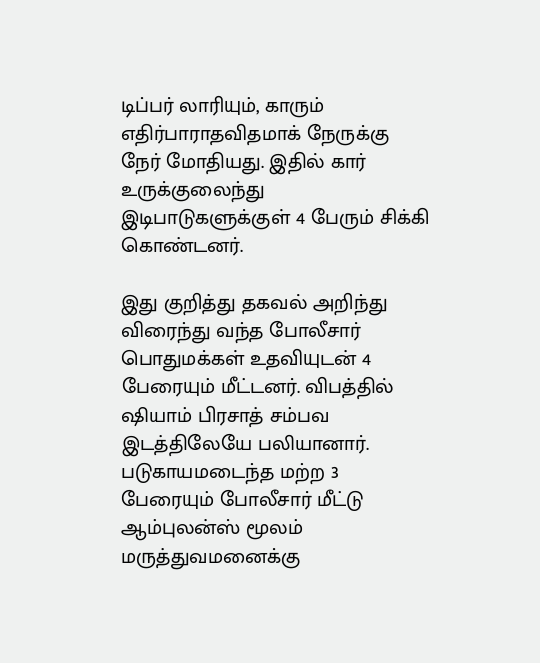டிப்பர் லாரியும், காரும் எதிர்பாராதவிதமாக் நேருக்கு நேர் மோதியது. இதில் கார் உருக்குலைந்து இடிபாடுகளுக்குள் 4 பேரும் சிக்கி கொண்டனர்.

இது குறித்து தகவல் அறிந்து விரைந்து வந்த போலீசார் பொதுமக்கள் உதவியுடன் 4 பேரையும் மீட்டனர். விபத்தில் ஷியாம் பிரசாத் சம்பவ இடத்திலேயே பலியானார். படுகாயமடைந்த மற்ற 3 பேரையும் போலீசார் மீட்டு ஆம்புலன்ஸ் மூலம் மருத்துவமனைக்கு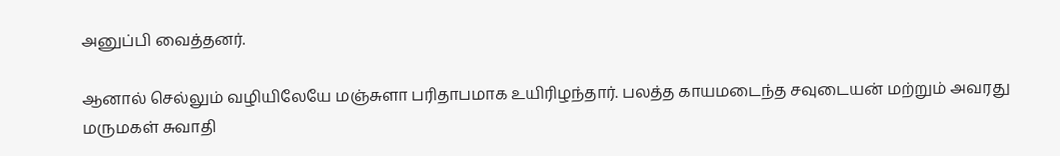அனுப்பி வைத்தனர்.

ஆனால் செல்லும் வழியிலேயே மஞ்சுளா பரிதாபமாக உயிரிழந்தார். பலத்த காயமடைந்த சவுடையன் மற்றும் அவரது மருமகள் சுவாதி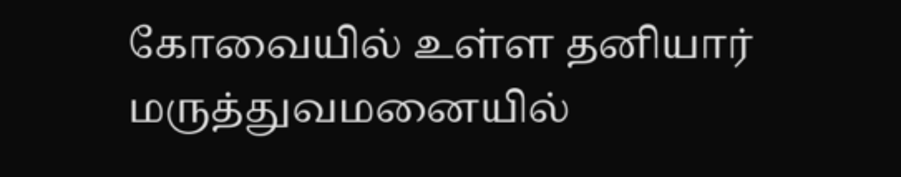கோவையில் உள்ள தனியார் மருத்துவமனையில்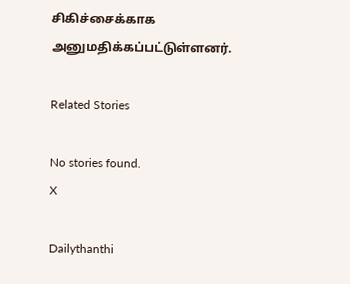சிகிச்சைக்காக அனுமதிக்கப்பட்டுள்ளனர்.

Related Stories

No stories found.
X

Dailythanthi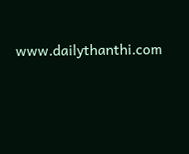www.dailythanthi.com